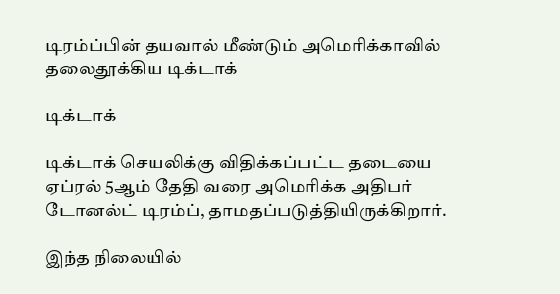டிரம்ப்பின் தயவால் மீண்டும் அமெரிக்காவில் தலைதூக்கிய டிக்டாக்

டிக்டாக்

டிக்டாக் செயலிக்கு விதிக்கப்பட்ட தடையை ஏப்ரல் 5ஆம் தேதி வரை அமெரிக்க அதிபர் டோனல்ட் டிரம்ப், தாமதப்படுத்தியிருக்கிறார்.

இந்த நிலையில்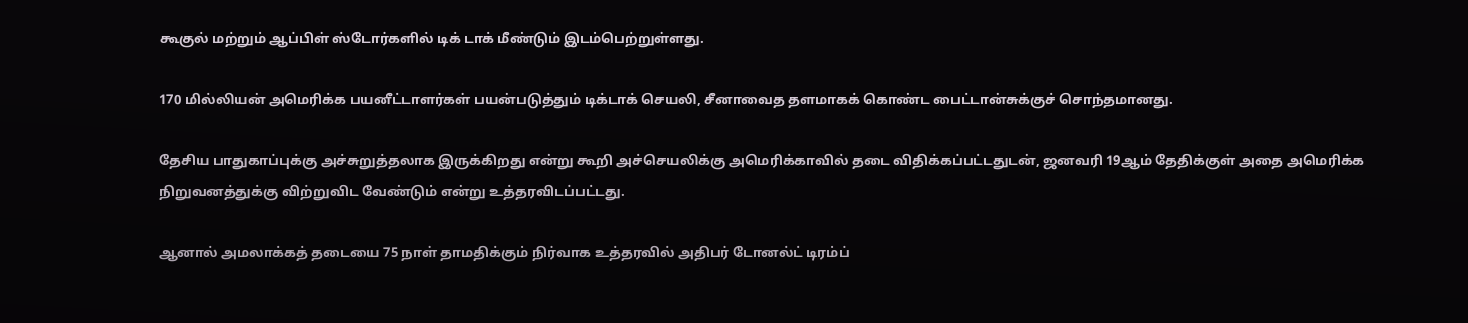கூகுல் மற்றும் ஆப்பிள் ஸ்டோர்களில் டிக் டாக் மீண்டும் இடம்பெற்றுள்ளது.

170 மில்லியன் அமெரிக்க பயனீட்டாளர்கள் பயன்படுத்தும் டிக்டாக் செயலி, சீனாவைத தளமாகக் கொண்ட பைட்டான்சுக்குச் சொந்தமானது.

தேசிய பாதுகாப்புக்கு அச்சுறுத்தலாக இருக்கிறது என்று கூறி அச்செயலிக்கு அமெரிக்காவில் தடை விதிக்கப்பட்டதுடன், ஜனவரி 19ஆம் தேதிக்குள் அதை அமெரிக்க நிறுவனத்துக்கு விற்றுவிட வேண்டும் என்று உத்தரவிடப்பட்டது.

ஆனால் அமலாக்கத் தடையை 75 நாள் தாமதிக்கும் நிர்வாக உத்தரவில் அதிபர் டோனல்ட் டிரம்ப்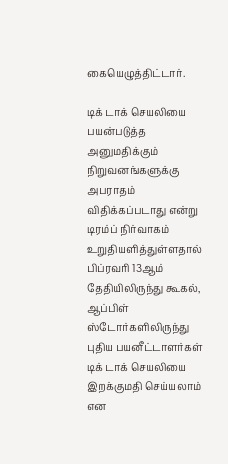கையெழுத்திட்டார்.

டிக் டாக் செயலியை பயன்படுத்த அனுமதிக்கும் நிறுவனங்களுக்கு அபராதம் விதிக்கப்படாது என்று டிரம்ப் நிர்வாகம் உறுதியளித்துள்ளதால் பிப்ரவரி 13ஆம் தேதியிலிருந்து கூகல், ஆப்பிள் ஸ்டோர்களிலிருந்து புதிய பயனீட்டாளர்கள் டிக் டாக் செயலியை இறக்குமதி செய்யலாம் என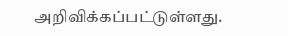அறிவிக்கப்பட்டுள்ளது.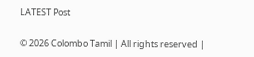LATEST Post

© 2026 Colombo Tamil | All rights reserved |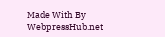Made With By WebpressHub.net